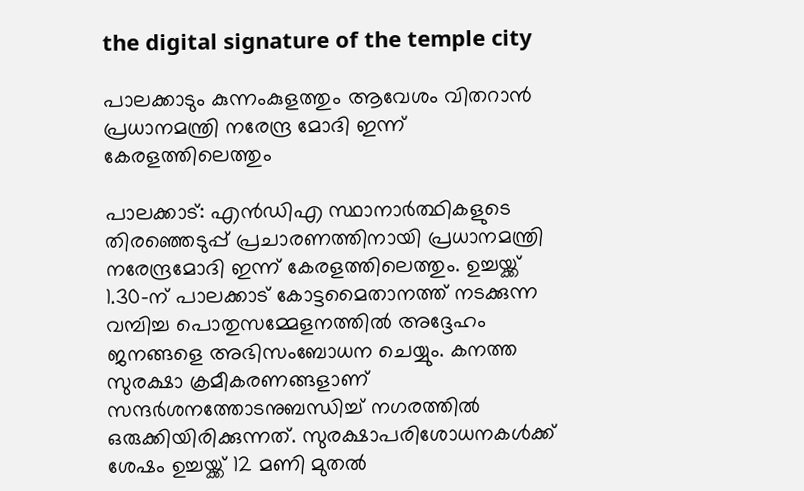the digital signature of the temple city

പാലക്കാടും കുന്നംകുളത്തും ആവേശം വിതറാൻ പ്രധാനമന്ത്രി നരേന്ദ്ര മോദി ഇന്ന് കേരളത്തിലെത്തും

പാലക്കാട്: എൻഡിഎ സ്ഥാനാർത്ഥികളുടെ തിരഞ്ഞെടുപ്പ് പ്രചാരണത്തിനായി പ്രധാനമന്ത്രി നരേന്ദ്രമോദി ഇന്ന് കേരളത്തിലെത്തും. ഉച്ചയ്ക്ക് 1.30-ന് പാലക്കാട് കോട്ടമൈതാനത്ത് നടക്കുന്ന വമ്പിച്ച പൊതുസമ്മേളനത്തിൽ അദ്ദേഹം ജനങ്ങളെ അഭിസംബോധന ചെയ്യും. കനത്ത സുരക്ഷാ ക്രമീകരണങ്ങളാണ് സന്ദർശനത്തോടനുബന്ധിച്ച് നഗരത്തിൽ ഒരുക്കിയിരിക്കുന്നത്. സുരക്ഷാപരിശോധനകൾക്ക് ശേഷം ഉച്ചയ്ക്ക് 12 മണി മുതൽ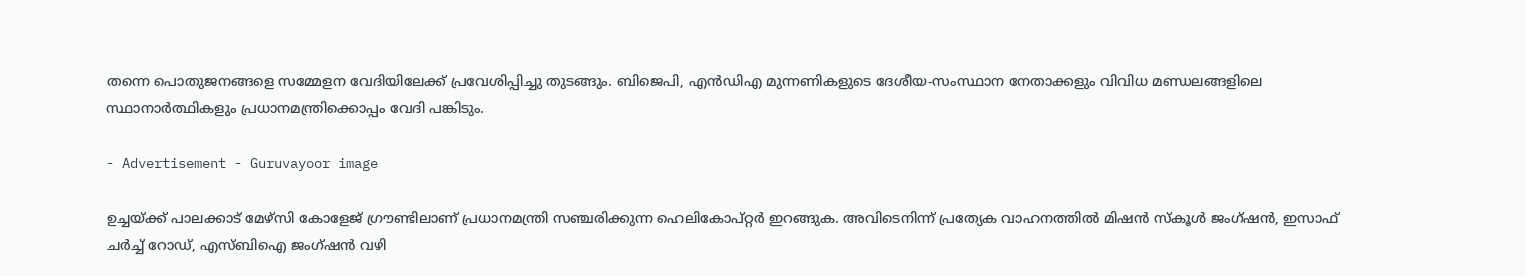തന്നെ പൊതുജനങ്ങളെ സമ്മേളന വേദിയിലേക്ക് പ്രവേശിപ്പിച്ചു തുടങ്ങും. ബിജെപി, എൻഡിഎ മുന്നണികളുടെ ദേശീയ-സംസ്ഥാന നേതാക്കളും വിവിധ മണ്ഡലങ്ങളിലെ സ്ഥാനാർത്ഥികളും പ്രധാനമന്ത്രിക്കൊപ്പം വേദി പങ്കിടും.

- Advertisement - Guruvayoor image

ഉച്ചയ്ക്ക് പാലക്കാട് മേഴ്സി കോളേജ് ഗ്രൗണ്ടിലാണ് പ്രധാനമന്ത്രി സഞ്ചരിക്കുന്ന ഹെലികോപ്റ്റർ ഇറങ്ങുക. അവിടെനിന്ന് പ്രത്യേക വാഹനത്തിൽ മിഷൻ സ്കൂൾ ജംഗ്ഷൻ, ഇസാഫ് ചർച്ച് റോഡ്, എസ്‌ബിഐ ജംഗ്ഷൻ വഴി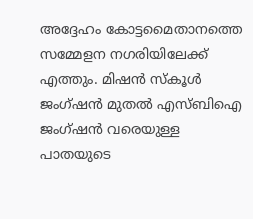അദ്ദേഹം കോട്ടമൈതാനത്തെ സമ്മേളന നഗരിയിലേക്ക് എത്തും. മിഷൻ സ്കൂൾ ജംഗ്ഷൻ മുതൽ എസ്‌ബിഐ ജംഗ്ഷൻ വരെയുള്ള പാതയുടെ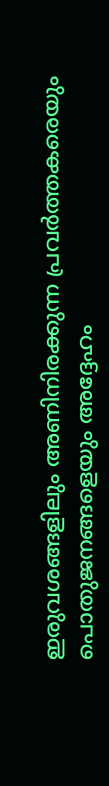ഇരുവശങ്ങളിലും അണിനിരക്കുന്ന പ്രവർത്തകരെയും പൊതുജനങ്ങളെയും അദ്ദേഹം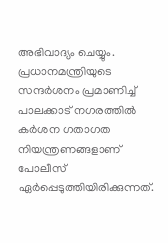അഭിവാദ്യം ചെയ്യും. പ്രധാനമന്ത്രിയുടെ സന്ദർശനം പ്രമാണിച്ച് പാലക്കാട് നഗരത്തിൽ കർശന ഗതാഗത നിയന്ത്രണങ്ങളാണ് പോലീസ് ഏർപ്പെടുത്തിയിരിക്കുന്നത്.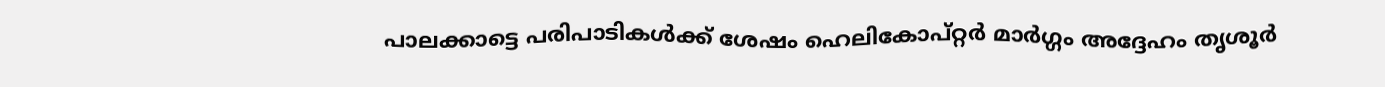പാലക്കാട്ടെ പരിപാടികൾക്ക് ശേഷം ഹെലികോപ്റ്റർ മാർഗ്ഗം അദ്ദേഹം തൃശൂർ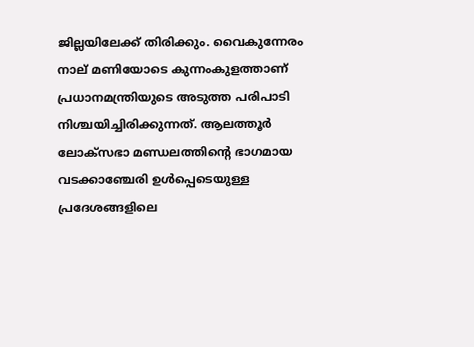ജില്ലയിലേക്ക് തിരിക്കും. വൈകുന്നേരം നാല് മണിയോടെ കുന്നംകുളത്താണ് പ്രധാനമന്ത്രിയുടെ അടുത്ത പരിപാടി നിശ്ചയിച്ചിരിക്കുന്നത്. ആലത്തൂർ ലോക്സഭാ മണ്ഡലത്തിന്റെ ഭാഗമായ വടക്കാഞ്ചേരി ഉൾപ്പെടെയുള്ള പ്രദേശങ്ങളിലെ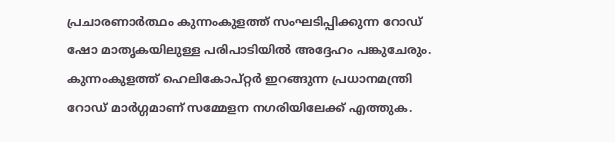പ്രചാരണാർത്ഥം കുന്നംകുളത്ത് സംഘടിപ്പിക്കുന്ന റോഡ് ഷോ മാതൃകയിലുള്ള പരിപാടിയിൽ അദ്ദേഹം പങ്കുചേരും. കുന്നംകുളത്ത് ഹെലികോപ്റ്റർ ഇറങ്ങുന്ന പ്രധാനമന്ത്രി റോഡ് മാർഗ്ഗമാണ് സമ്മേളന നഗരിയിലേക്ക് എത്തുക.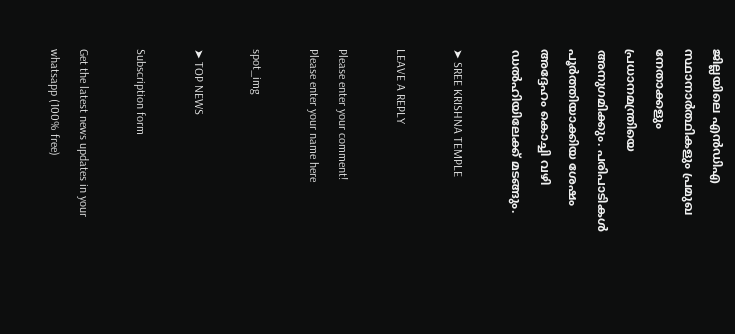ജില്ലയിലെ എൻഡിഎ സ്ഥാനാർത്ഥികളും പ്രമുഖ നേതാക്കളും പ്രധാനമന്ത്രിയെ അനുഗമിക്കും. പരിപാടികൾ പൂർത്തിയാക്കിയ ശേഷം അദ്ദേഹം കൊച്ചി വഴി ഡൽഹിയിലേക്ക് മടങ്ങും.

➤ SREE KRISHNA TEMPLE

LEAVE A REPLY

Please enter your comment!
Please enter your name here

spot_img

➤ TOP NEWS

Subscription form

Get the latest news updates in your whatsapp (100% free)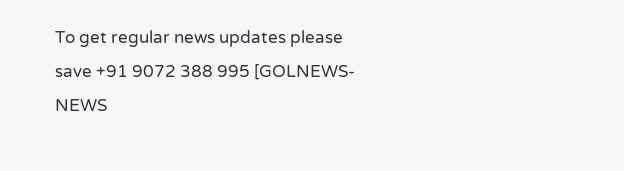To get regular news updates please save +91 9072 388 995 [GOLNEWS-NEWS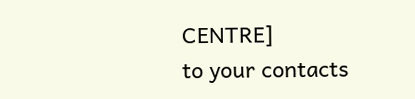CENTRE]
to your contacts